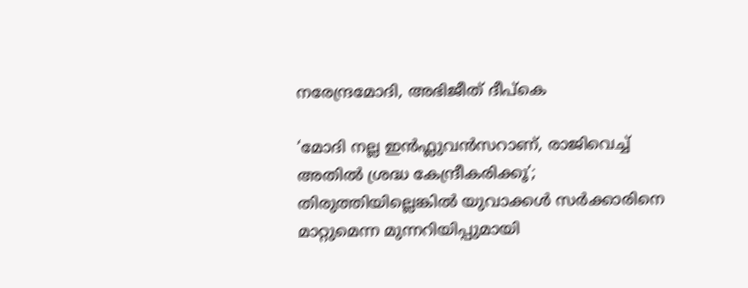നരേന്ദ്രമോദി, അഭിജീത് ദീപ്കെ

‘മോദി നല്ല ഇൻഫ്ലുവൻസറാണ്, രാജിവെച്ച് അതിൽ ശ്രദ്ധ കേന്ദ്രീകരിക്കൂ’; തിരുത്തിയില്ലെങ്കിൽ യുവാക്കൾ സർക്കാരിനെ മാറ്റുമെന്ന മുന്നറിയിപ്പുമായി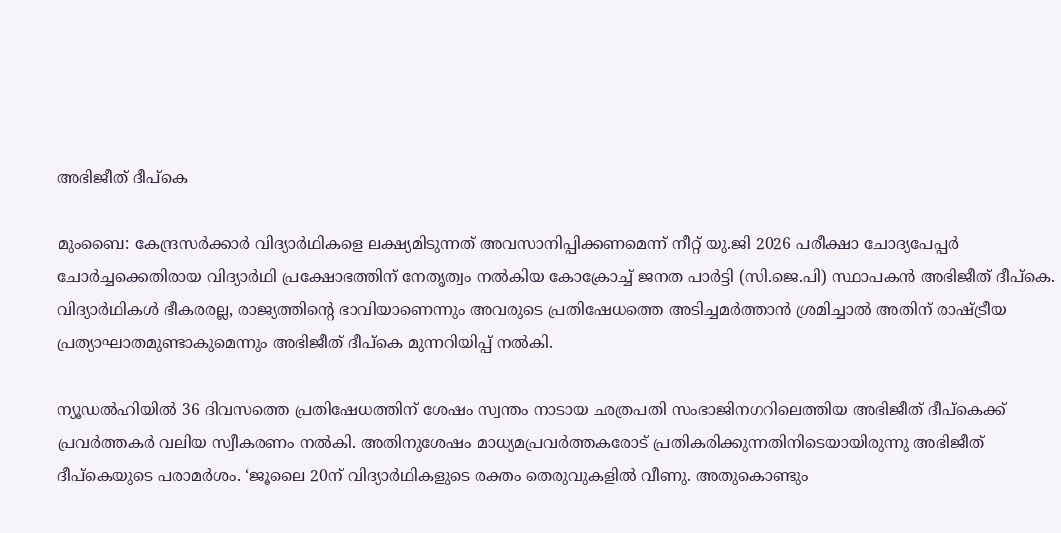അഭിജീത് ദീപ്കെ

മുംബൈ: കേന്ദ്രസർക്കാർ വിദ്യാർഥികളെ ലക്ഷ്യമിടുന്നത് അവസാനിപ്പിക്കണമെന്ന് നീറ്റ് യു.ജി 2026 പരീക്ഷാ ചോദ്യപേപ്പർ ചോർച്ചക്കെതിരായ വിദ്യാർഥി പ്രക്ഷോഭത്തിന് നേതൃത്വം നൽകിയ കോക്രോച്ച് ജനത പാർട്ടി (സി.ജെ.പി) സ്ഥാപകൻ അഭിജീത് ദീപ്കെ. വിദ്യാർഥികൾ ഭീകരരല്ല, രാജ്യത്തിന്റെ ഭാവിയാണെന്നും അവരുടെ പ്രതിഷേധത്തെ അടിച്ചമർത്താൻ ശ്രമിച്ചാൽ അതിന് രാഷ്ട്രീയ പ്രത്യാഘാതമുണ്ടാകുമെന്നും അഭിജീത് ദീപ്കെ മുന്നറിയിപ്പ് നൽകി.

ന്യൂഡൽഹിയിൽ 36 ദിവസത്തെ പ്രതിഷേധത്തിന് ശേഷം സ്വന്തം നാടായ ഛത്രപതി സംഭാജിനഗറിലെത്തിയ അഭിജീത് ദീപ്കെക്ക് പ്രവർത്തകർ വലിയ സ്വീകരണം നൽകി. അതിനുശേഷം മാധ്യമപ്രവർത്തകരോട് പ്രതികരിക്കുന്നതിനിടെയായിരുന്നു അഭിജീത് ദീപ്കെയുടെ പരാമർശം. ‘ജൂലൈ 20ന് വിദ്യാർഥികളുടെ രക്തം തെരുവുകളിൽ വീണു. അതുകൊണ്ടും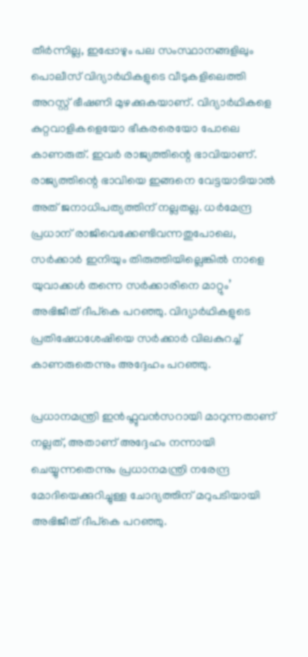തീർന്നില്ല, ഇപ്പോഴും പല സംസ്ഥാനങ്ങളിലും പൊലീസ് വിദ്യാർഥികളുടെ വീടുകളിലെത്തി അറസ്റ്റ് ഭീഷണി മുഴക്കുകയാണ്. വിദ്യാർഥികളെ കുറ്റവാളികളെയോ ഭീകരരെയോ പോലെ കാണരുത്. ഇവർ രാജ്യത്തിന്റെ ഭാവിയാണ്. രാജ്യത്തിന്റെ ഭാവിയെ ഇങ്ങനെ വേട്ടയാടിയാൽ അത് ജനാധിപത്യത്തിന് നല്ലതല്ല. ധർമേന്ദ്ര പ്രധാന് രാജിവെക്കേണ്ടിവന്നതുപോലെ, സർക്കാർ ഇനിയും തിരുത്തിയില്ലെങ്കിൽ നാളെ യുവാക്കൾ തന്നെ സർക്കാരിനെ മാറ്റും’ അഭിജീത് ദീപ്കെ പറഞ്ഞു. വിദ്യാർഥികളുടെ പ്രതിഷേധശേഷിയെ സർക്കാർ വിലകുറച്ച് കാണരുതെന്നും അദ്ദേഹം പറഞ്ഞു.

പ്രധാനമന്ത്രി ഇൻഫ്ലുവൻസറായി മാറുന്നതാണ് നല്ലത്, അതാണ് അദ്ദേഹം നന്നായി ചെയ്യുന്നതെന്നും പ്രധാനമന്ത്രി നരേന്ദ്ര മോദിയെക്കുറിച്ചുള്ള ചോദ്യത്തിന് മറുപടിയായി അഭിജീത് ദീപ്കെ പറഞ്ഞു.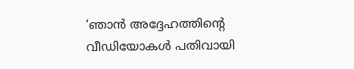‘ഞാൻ അദ്ദേഹത്തിന്റെ വീഡിയോകൾ പതിവായി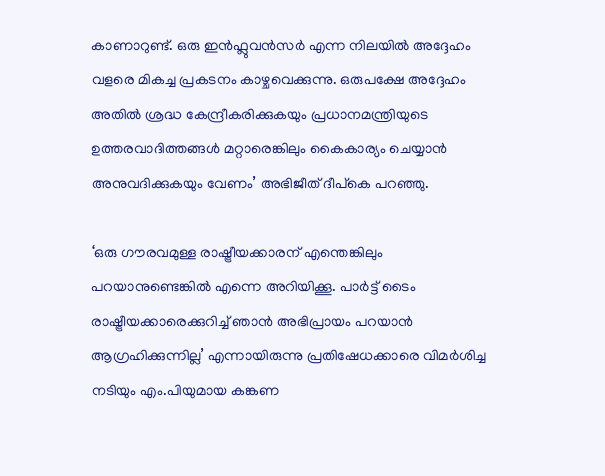കാണാറുണ്ട്. ഒരു ഇൻഫ്ലുവൻസർ എന്ന നിലയിൽ അദ്ദേഹം വളരെ മികച്ച പ്രകടനം കാഴ്ചവെക്കുന്നു. ഒരുപക്ഷേ അദ്ദേഹം അതിൽ ശ്രദ്ധ കേന്ദ്രീകരിക്കുകയും പ്രധാനമന്ത്രിയുടെ ഉത്തരവാദിത്തങ്ങൾ മറ്റാരെങ്കിലും കൈകാര്യം ചെയ്യാൻ അനുവദിക്കുകയും വേണം’ അഭിജീത് ദീപ്കെ പറഞ്ഞു.

‘ഒരു ഗൗരവമുള്ള രാഷ്ട്രീയക്കാരന് എന്തെങ്കിലും പറയാനുണ്ടെങ്കിൽ എന്നെ അറിയിക്കൂ. പാർട്ട് ടൈം രാഷ്ട്രീയക്കാരെക്കുറിച്ച് ഞാൻ അഭിപ്രായം പറയാൻ ആഗ്രഹിക്കുന്നില്ല’ എന്നായിരുന്നു പ്രതിഷേധക്കാരെ വിമർശിച്ച നടിയും എം.പിയുമായ കങ്കണ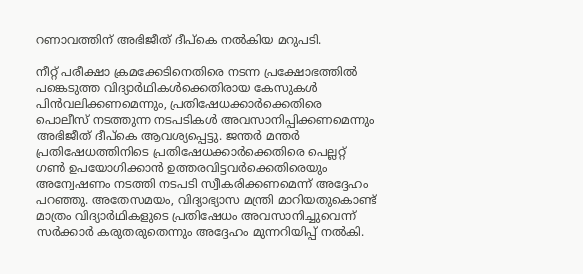റണാവത്തിന് അഭിജീത് ദീപ്കെ നൽകിയ മറുപടി.

നീറ്റ് പരീക്ഷാ ക്രമക്കേടിനെതിരെ നടന്ന പ്രക്ഷോഭത്തിൽ പങ്കെടുത്ത വിദ്യാർഥികൾക്കെതിരായ കേസുകൾ പിൻവലിക്കണമെന്നും, പ്രതിഷേധക്കാർക്കെതിരെ പൊലീസ് നടത്തുന്ന നടപടികൾ അവസാനിപ്പിക്കണമെന്നും അഭിജീത് ദീപ്കെ ആവശ്യപ്പെട്ടു. ജന്തർ മന്തർ പ്രതിഷേധത്തിനിടെ പ്രതിഷേധക്കാർക്കെതിരെ പെല്ലറ്റ് ഗൺ ഉപയോഗിക്കാൻ ഉത്തരവിട്ടവർക്കെതിരെയും അന്വേഷണം നടത്തി നടപടി സ്വീകരിക്കണമെന്ന് അദ്ദേഹം പറഞ്ഞു. അതേസമയം, വിദ്യാഭ്യാസ മന്ത്രി മാറിയതുകൊണ്ട് മാത്രം വിദ്യാർഥികളുടെ പ്രതിഷേധം അവസാനിച്ചുവെന്ന് സർക്കാർ കരുതരുതെന്നും അദ്ദേഹം മുന്നറിയിപ്പ് നൽകി.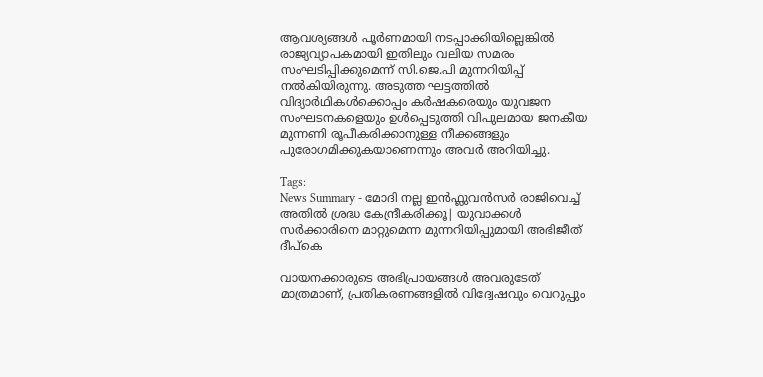ആവശ്യങ്ങൾ പൂർണമായി നടപ്പാക്കിയില്ലെങ്കിൽ രാജ്യവ്യാപകമായി ഇതിലും വലിയ സമരം സംഘടിപ്പിക്കുമെന്ന് സി.ജെ.പി മുന്നറിയിപ്പ് നൽകിയിരുന്നു. അടുത്ത ഘട്ടത്തിൽ വിദ്യാർഥികൾക്കൊപ്പം കർഷകരെയും യുവജന സംഘടനകളെയും ഉൾപ്പെടുത്തി വിപുലമായ ജനകീയ മുന്നണി രൂപീകരിക്കാനുള്ള നീക്കങ്ങളും പുരോഗമിക്കുകയാണെന്നും അവർ അറിയിച്ചു.

Tags:
News Summary - മോദി നല്ല ഇൻഫ്ലുവൻസർ രാജിവെച്ച് അതിൽ ശ്രദ്ധ കേന്ദ്രീകരിക്കൂ| യുവാക്കൾ സർക്കാരിനെ മാറ്റുമെന്ന മുന്നറിയിപ്പുമായി അഭിജീത് ദീപ്കെ

വായനക്കാരുടെ അഭിപ്രായങ്ങള്‍ അവരുടേത് മാത്രമാണ്, പ്രതികരണങ്ങളിൽ വിദ്വേഷവും വെറുപ്പും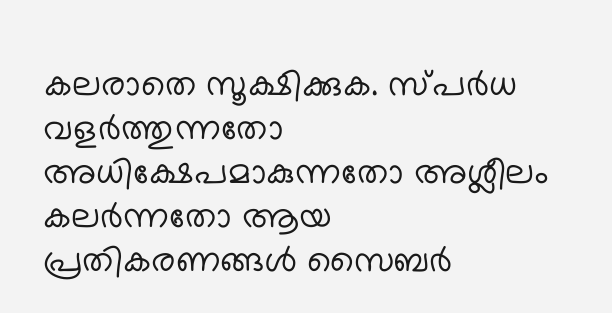കലരാതെ സൂക്ഷിക്കുക. സ്പർധ വളർത്തുന്നതോ അധിക്ഷേപമാകുന്നതോ അശ്ലീലം കലർന്നതോ ആയ പ്രതികരണങ്ങൾ സൈബർ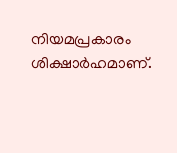നിയമപ്രകാരം ശിക്ഷാർഹമാണ്.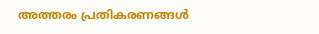അത്തരം പ്രതികരണങ്ങൾ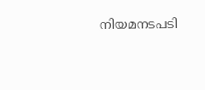നിയമനടപടി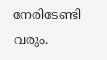നേരിടേണ്ടി വരും.